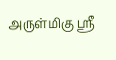அருள்மிகு ஸ்ரீ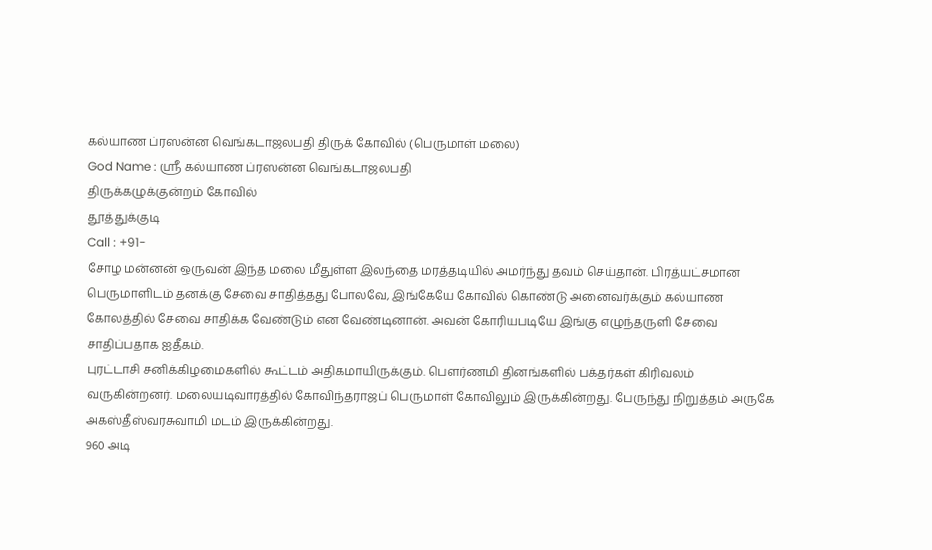கல்யாண ப்ரஸன்ன வெங்கடாஜலபதி திருக் கோவில் (பெருமாள் மலை)
God Name : ஸ்ரீ கல்யாண ப்ரஸன்ன வெங்கடாஜலபதி
திருக்கழுக்குன்றம் கோவில்
தூத்துக்குடி
Call : +91-
சோழ மன்னன் ஒருவன் இந்த மலை மீதுள்ள இலந்தை மரத்தடியில் அமர்ந்து தவம் செய்தான். பிரத்யட்சமான பெருமாளிடம் தனக்கு சேவை சாதித்தது போலவே, இங்கேயே கோவில் கொண்டு அனைவர்க்கும் கல்யாண கோலத்தில் சேவை சாதிக்க வேண்டும் என வேண்டினான். அவன் கோரியபடியே இங்கு எழுந்தருளி சேவை சாதிப்பதாக ஐதீகம்.
புரட்டாசி சனிக்கிழமைகளில் கூட்டம் அதிகமாயிருக்கும். பௌர்ணமி தினங்களில் பக்தர்கள் கிரிவலம் வருகின்றனர். மலையடிவாரத்தில் கோவிந்தராஜப் பெருமாள் கோவிலும் இருக்கின்றது. பேருந்து நிறுத்தம் அருகே அகஸ்தீஸ்வரசுவாமி மடம் இருக்கின்றது.
960 அடி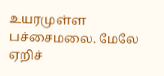உயரமுள்ள பச்சைமலை. மேலே ஏறிச்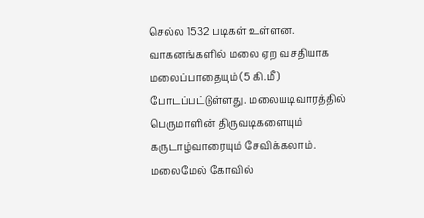செல்ல 1532 படிகள் உள்ளன. வாகனங்களில் மலை ஏற வசதியாக மலைப்பாதையும் (5 கி.மீ) போடப்பட்டுள்ளது. மலையடிவாரத்தில் பெருமாளின் திருவடிகளையும் கருடாழ்வாரையும் சேவிக்கலாம்.
மலைமேல் கோவில்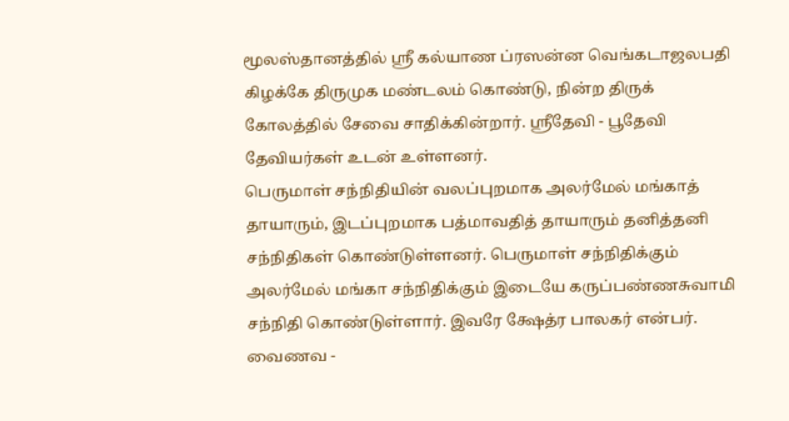மூலஸ்தானத்தில் ஸ்ரீ கல்யாண ப்ரஸன்ன வெங்கடாஜலபதி கிழக்கே திருமுக மண்டலம் கொண்டு, நின்ற திருக் கோலத்தில் சேவை சாதிக்கின்றார். ஸ்ரீதேவி - பூதேவி தேவியர்கள் உடன் உள்ளனர்.
பெருமாள் சந்நிதியின் வலப்புறமாக அலர்மேல் மங்காத் தாயாரும், இடப்புறமாக பத்மாவதித் தாயாரும் தனித்தனி சந்நிதிகள் கொண்டுள்ளனர். பெருமாள் சந்நிதிக்கும் அலர்மேல் மங்கா சந்நிதிக்கும் இடையே கருப்பண்ணசுவாமி சந்நிதி கொண்டுள்ளார். இவரே க்ஷேத்ர பாலகர் என்பர்.
வைணவ -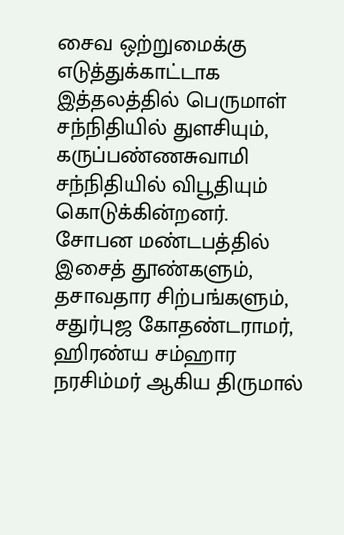சைவ ஒற்றுமைக்கு எடுத்துக்காட்டாக இத்தலத்தில் பெருமாள் சந்நிதியில் துளசியும், கருப்பண்ணசுவாமி சந்நிதியில் விபூதியும் கொடுக்கின்றனர்.
சோபன மண்டபத்தில் இசைத் தூண்களும், தசாவதார சிற்பங்களும், சதுர்புஜ கோதண்டராமர், ஹிரண்ய சம்ஹார நரசிம்மர் ஆகிய திருமால்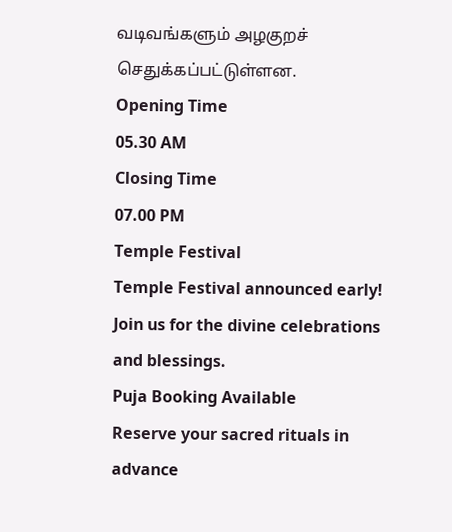வடிவங்களும் அழகுறச் செதுக்கப்பட்டுள்ளன.
Opening Time
05.30 AM
Closing Time
07.00 PM
Temple Festival
Temple Festival announced early! Join us for the divine celebrations and blessings.
Puja Booking Available
Reserve your sacred rituals in advance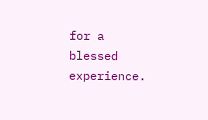for a blessed experience.